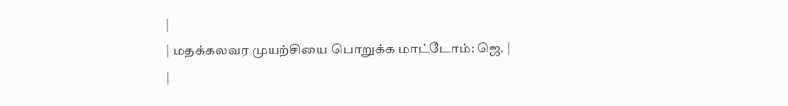|
| மதக்கலவர முயற்சியை பொறுக்க மாட்டோம்: ஜெ. |
|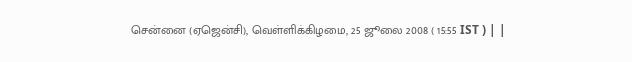சென்னை (ஏஜென்சி), வெள்ளிக்கிழமை, 25 ஜூலை 2008 ( 15:55 IST ) | |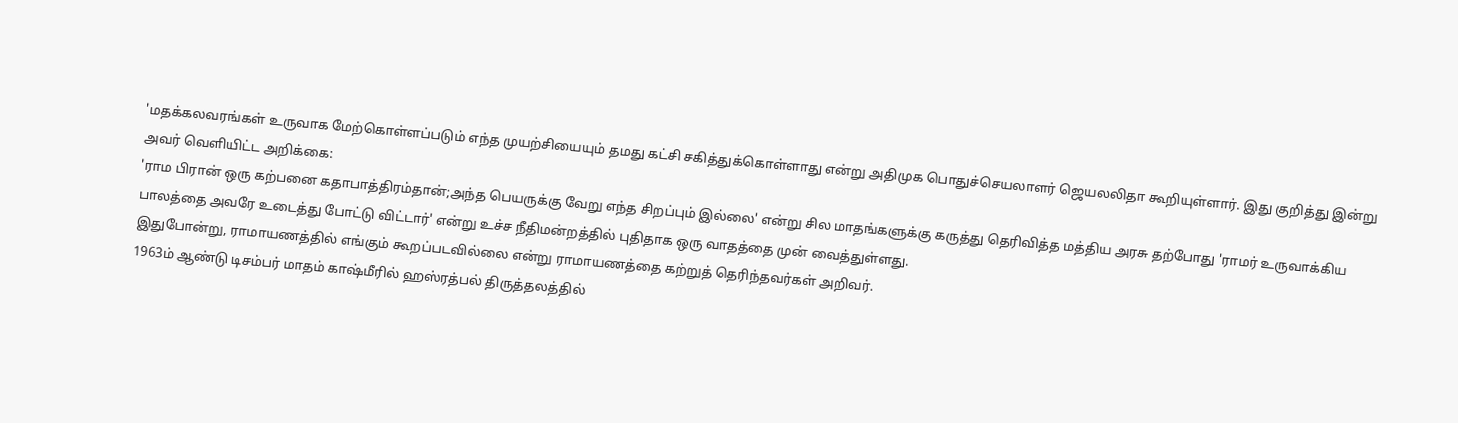'மதக்கலவரங்கள் உருவாக மேற்கொள்ளப்படும் எந்த முயற்சியையும் தமது கட்சி சகித்துக்கொள்ளாது என்று அதிமுக பொதுச்செயலாளர் ஜெயலலிதா கூறியுள்ளார். இது குறித்து இன்று அவர் வெளியிட்ட அறிக்கை:
'ராம பிரான் ஒரு கற்பனை கதாபாத்திரம்தான்;அந்த பெயருக்கு வேறு எந்த சிறப்பும் இல்லை' என்று சில மாதங்களுக்கு கருத்து தெரிவித்த மத்திய அரசு தற்போது 'ராமர் உருவாக்கிய பாலத்தை அவரே உடைத்து போட்டு விட்டார்' என்று உச்ச நீதிமன்றத்தில் புதிதாக ஒரு வாதத்தை முன் வைத்துள்ளது.
இதுபோன்று, ராமாயணத்தில் எங்கும் கூறப்படவில்லை என்று ராமாயணத்தை கற்றுத் தெரிந்தவர்கள் அறிவர்.
1963ம் ஆண்டு டிசம்பர் மாதம் காஷ்மீரில் ஹஸ்ரத்பல் திருத்தலத்தில்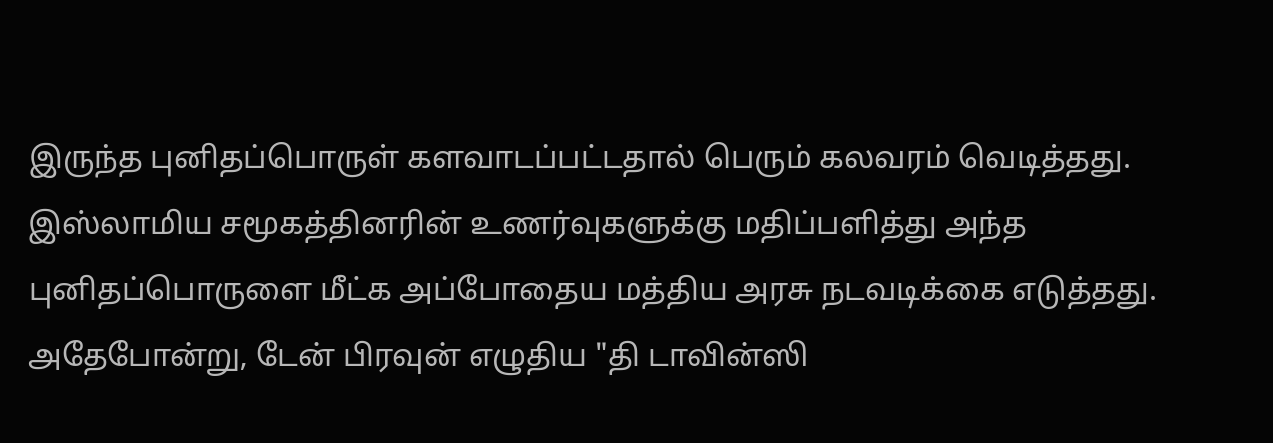இருந்த புனிதப்பொருள் களவாடப்பட்டதால் பெரும் கலவரம் வெடித்தது. இஸ்லாமிய சமூகத்தினரின் உணர்வுகளுக்கு மதிப்பளித்து அந்த புனிதப்பொருளை மீட்க அப்போதைய மத்திய அரசு நடவடிக்கை எடுத்தது.
அதேபோன்று, டேன் பிரவுன் எழுதிய "தி டாவின்ஸி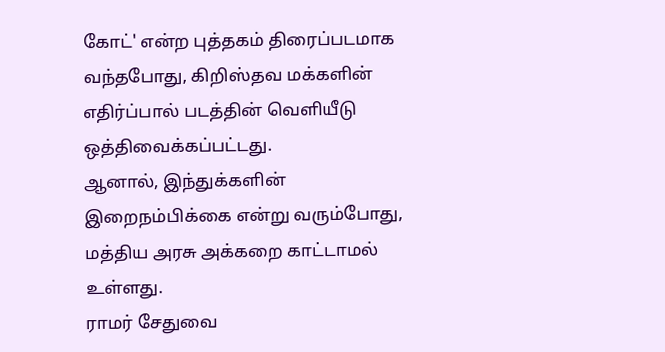கோட்' என்ற புத்தகம் திரைப்படமாக வந்தபோது, கிறிஸ்தவ மக்களின் எதிர்ப்பால் படத்தின் வெளியீடு ஒத்திவைக்கப்பட்டது.
ஆனால், இந்துக்களின் இறைநம்பிக்கை என்று வரும்போது, மத்திய அரசு அக்கறை காட்டாமல் உள்ளது.
ராமர் சேதுவை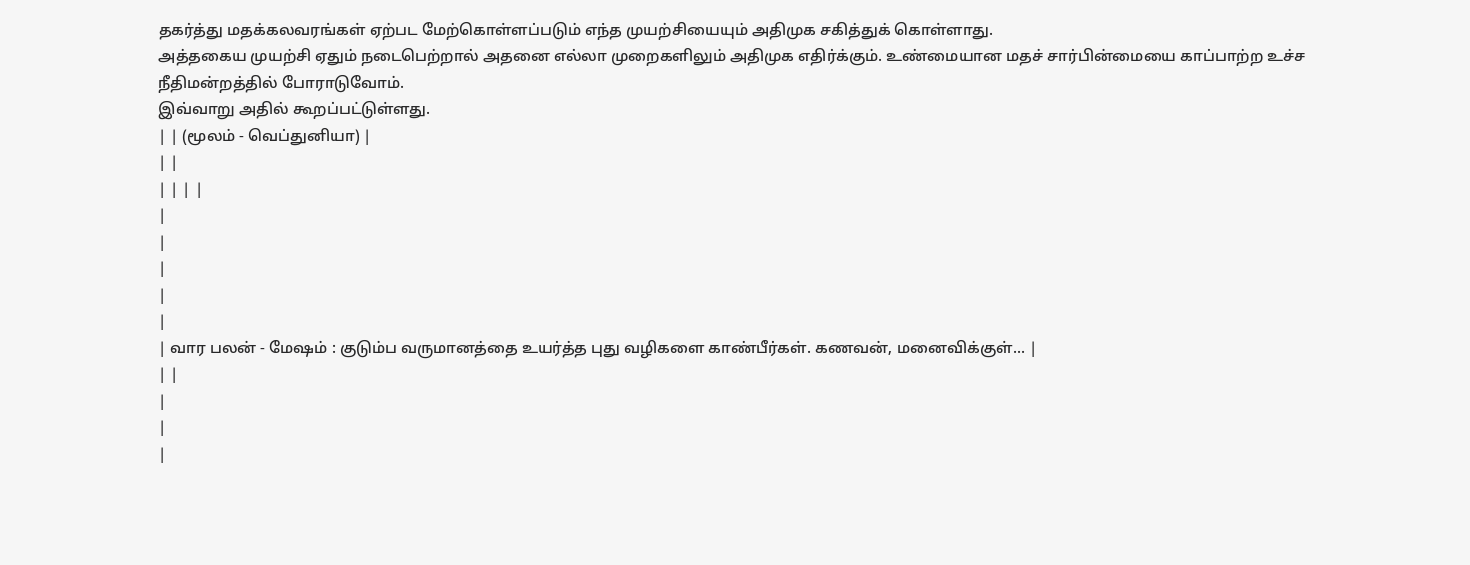தகர்த்து மதக்கலவரங்கள் ஏற்பட மேற்கொள்ளப்படும் எந்த முயற்சியையும் அதிமுக சகித்துக் கொள்ளாது.
அத்தகைய முயற்சி ஏதும் நடைபெற்றால் அதனை எல்லா முறைகளிலும் அதிமுக எதிர்க்கும். உண்மையான மதச் சார்பின்மையை காப்பாற்ற உச்ச நீதிமன்றத்தில் போராடுவோம்.
இவ்வாறு அதில் கூறப்பட்டுள்ளது.
| | (மூலம் - வெப்துனியா) |
| |
| | | |
|
|
|
|
|
| வார பலன் - மேஷம் : குடும்ப வருமானத்தை உயர்த்த புது வழிகளை காண்பீர்கள். கணவன், மனைவிக்குள்... |
| |
|
|
|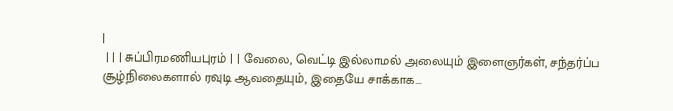|
 | | | சுப்பிரமணியபுரம் | | வேலை, வெட்டி இல்லாமல் அலையும் இளைஞர்கள், சந்தர்ப்ப சூழ்நிலைகளால் ரவுடி ஆவதையும், இதையே சாக்காக...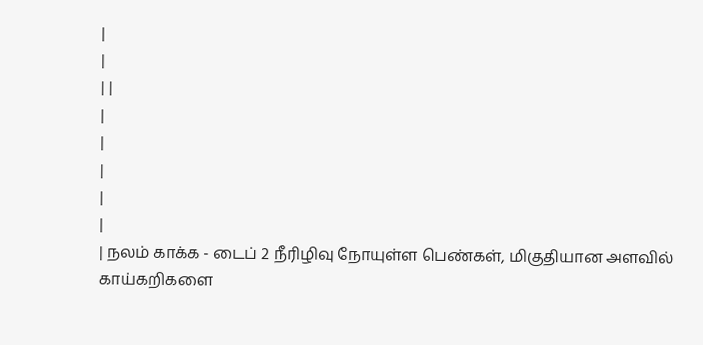|
|
| |
|
|
|
|
|
| நலம் காக்க - டைப் 2 நீரிழிவு நோயுள்ள பெண்கள், மிகுதியான அளவில் காய்கறிகளை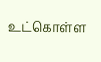உட்கொள்ள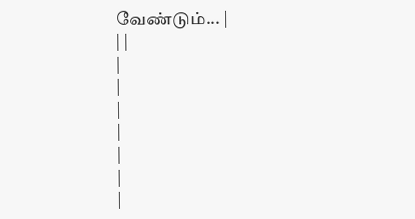வேண்டும்... |
| |
|
|
|
|
|
|
|